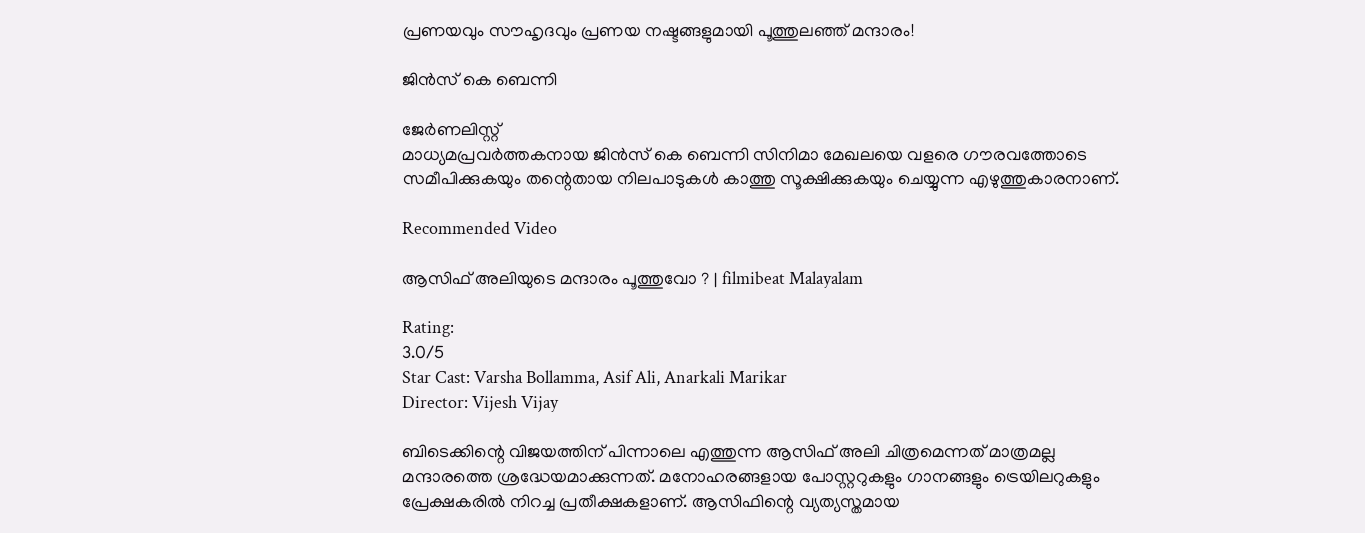പ്രണയവും സൗഹൃദവും പ്രണയ നഷ്ടങ്ങളുമായി പൂത്തുലഞ്ഞ് മന്ദാരം!

ജിന്‍സ് കെ ബെന്നി

ജേര്‍ണലിസ്റ്റ്
മാധ്യമപ്രവര്‍ത്തകനായ ജിന്‍സ് കെ ബെന്നി സിനിമാ മേഖലയെ വളരെ ഗൗരവത്തോടെ സമീപിക്കുകയും തന്റെതായ നിലപാടുകള്‍ കാത്തു സൂക്ഷിക്കുകയും ചെയ്യുന്ന എഴുത്തുകാരനാണ്.

Recommended Video

ആസിഫ് അലിയുടെ മന്ദാരം പൂത്തുവോ ? | filmibeat Malayalam

Rating:
3.0/5
Star Cast: Varsha Bollamma, Asif Ali, Anarkali Marikar
Director: Vijesh Vijay

ബിടെക്കിന്റെ വിജയത്തിന് പിന്നാലെ എത്തുന്ന ആസിഫ് അലി ചിത്രമെന്നത് മാത്രമല്ല മന്ദാരത്തെ ശ്രദ്ധേയമാക്കുന്നത്. മനോഹരങ്ങളായ പോസ്റ്ററുകളും ഗാനങ്ങളും ട്രെയിലറുകളും പ്രേക്ഷകരില്‍ നിറച്ച പ്രതീക്ഷകളാണ്. ആസിഫിന്റെ വ്യത്യസ്തമായ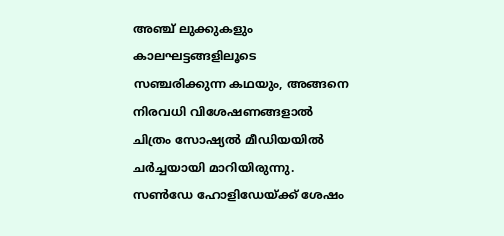അഞ്ച് ലുക്കുകളും കാലഘട്ടങ്ങളിലൂടെ സഞ്ചരിക്കുന്ന കഥയും, അങ്ങനെ നിരവധി വിശേഷണങ്ങളാല്‍ ചിത്രം സോഷ്യല്‍ മീഡിയയില്‍ ചര്‍ച്ചയായി മാറിയിരുന്നു. സണ്‍ഡേ ഹോളിഡേയ്ക്ക് ശേഷം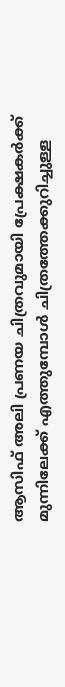ആസിഫ് അലി പ്രണയ ചിത്രവുമായി പ്രേക്ഷകര്‍ക്ക് മുന്നിലേക്ക് എത്തുമ്പോള്‍ ചിത്രത്തേക്കുറിച്ചുള്ള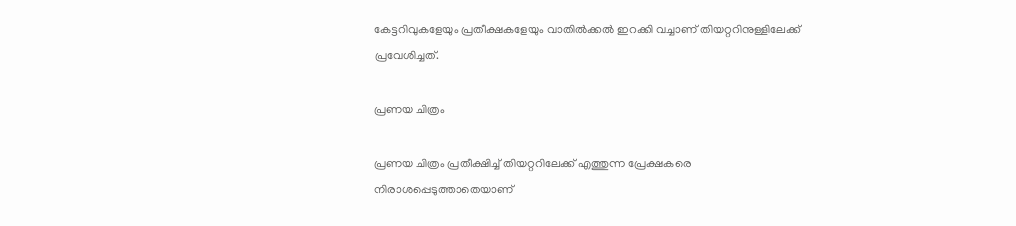കേട്ടറിവുകളേയും പ്രതീക്ഷകളേയും വാതില്‍ക്കല്‍ ഇറക്കി വച്ചാണ് തിയറ്ററിനുള്ളിലേക്ക് പ്രവേശിച്ചത്.

പ്രണയ ചിത്രം

പ്രണയ ചിത്രം പ്രതീക്ഷിച്ച് തിയറ്ററിലേക്ക് എത്തുന്ന പ്രേക്ഷകരെ നിരാശപ്പെടുത്താതെയാണ്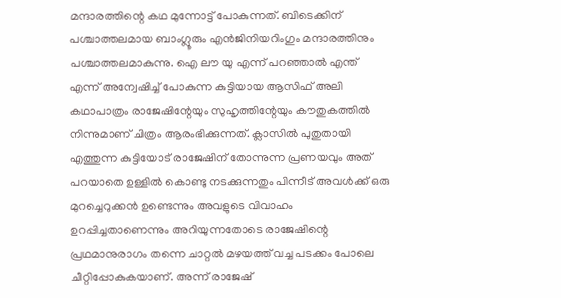മന്ദാരത്തിന്റെ കഥ മുന്നോട്ട് പോകുന്നത്. ബിടെക്കിന് പശ്ചാത്തലമായ ബാംഗ്ലൂരും എന്‍ജിനിയറിംഗും മന്ദാരത്തിനും പശ്ചാത്തലമാകുന്നു. ഐ ലൗ യു എന്ന് പറഞ്ഞാല്‍ എന്ത് എന്ന് അന്വേഷിച്ച് പോകുന്ന കുട്ടിയായ ആസിഫ് അലി കഥാപാത്രം രാജേഷിന്റേയും സുഹൃത്തിന്റേയും കൗതുകത്തില്‍ നിന്നുമാണ് ചിത്രം ആരംഭിക്കുന്നത്. ക്ലാസില്‍ പുതുതായി എത്തുന്ന കുട്ടിയോട് രാജേഷിന് തോന്നുന്ന പ്രണയവും അത് പറയാതെ ഉള്ളില്‍ കൊണ്ടു നടക്കുന്നതും പിന്നീട് അവള്‍ക്ക് ഒരു മുറച്ചെറുക്കന്‍ ഉണ്ടെന്നും അവളുടെ വിവാഹം ഉറപ്പിച്ചതാണെന്നും അറിയുന്നതോടെ രാജേഷിന്റെ പ്രഥമാനുരാഗം തന്നെ ചാറ്റല്‍ മഴയത്ത് വച്ച പടക്കം പോലെ ചീറ്റിപ്പോകുകയാണ്. അന്ന് രാജേഷ്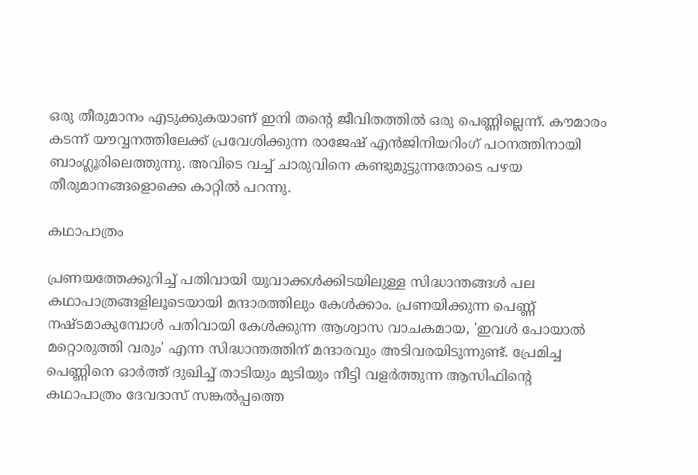ഒരു തീരുമാനം എടുക്കുകയാണ് ഇനി തന്റെ ജീവിതത്തില്‍ ഒരു പെണ്ണില്ലെന്ന്. കൗമാരം കടന്ന് യൗവ്വനത്തിലേക്ക് പ്രവേശിക്കുന്ന രാജേഷ് എന്‍ജിനിയറിംഗ് പഠനത്തിനായി ബാംഗ്ലൂരിലെത്തുന്നു. അവിടെ വച്ച് ചാരുവിനെ കണ്ടുമുട്ടുന്നതോടെ പഴയ തീരുമാനങ്ങളൊക്കെ കാറ്റില്‍ പറന്നു.

കഥാപാത്രം

പ്രണയത്തേക്കുറിച്ച് പതിവായി യുവാക്കള്‍ക്കിടയിലുള്ള സിദ്ധാന്തങ്ങള്‍ പല കഥാപാത്രങ്ങളിലൂടെയായി മന്ദാരത്തിലും കേള്‍ക്കാം. പ്രണയിക്കുന്ന പെണ്ണ് നഷ്ടമാകുമ്പോള്‍ പതിവായി കേള്‍ക്കുന്ന ആശ്വാസ വാചകമായ, 'ഇവള്‍ പോയാല്‍ മറ്റൊരുത്തി വരും' എന്ന സിദ്ധാന്തത്തിന് മന്ദാരവും അടിവരയിടുന്നുണ്ട്. പ്രേമിച്ച പെണ്ണിനെ ഓര്‍ത്ത് ദുഖിച്ച് താടിയും മുടിയും നീട്ടി വളര്‍ത്തുന്ന ആസിഫിന്റെ കഥാപാത്രം ദേവദാസ് സങ്കല്‍പ്പത്തെ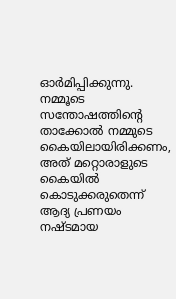ഓര്‍മിപ്പിക്കുന്നു. നമ്മൂടെ സന്തോഷത്തിന്റെ താക്കോല്‍ നമ്മുടെ കൈയിലായിരിക്കണം, അത് മറ്റൊരാളുടെ കൈയില്‍ കൊടുക്കരുതെന്ന് ആദ്യ പ്രണയം നഷ്ടമായ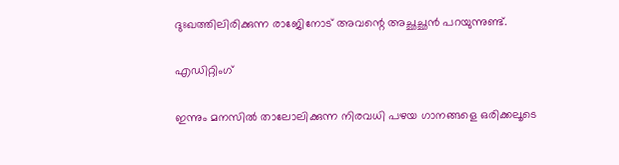ദുഃഖത്തിലിരിക്കുന്ന രാജേിനോട് അവന്റെ അച്ഛച്ഛന്‍ പറയുന്നുണ്ട്.

എഡിറ്റിംഗ്

ഇന്നും മനസില്‍ താലോലിക്കുന്ന നിരവധി പഴയ ഗാനങ്ങളെ ഒരിക്കലൂടെ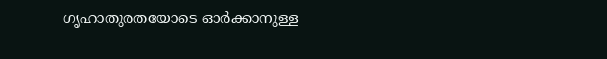ഗൃഹാതുരതയോടെ ഓര്‍ക്കാനുള്ള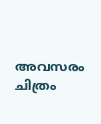അവസരം ചിത്രം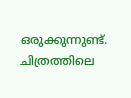ഒരുക്കുന്നുണ്ട്. ചിത്രത്തിലെ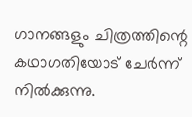ഗാനങ്ങളും ചിത്രത്തിന്റെ കഥാഗതിയോട് ചേര്‍ന്ന് നില്‍ക്കുന്നു.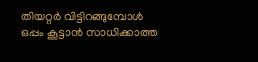തിയറ്റര്‍ വിട്ടിറങ്ങുമ്പോള്‍ ഒപ്പം കൂട്ടാന്‍ സാധിക്കാത്ത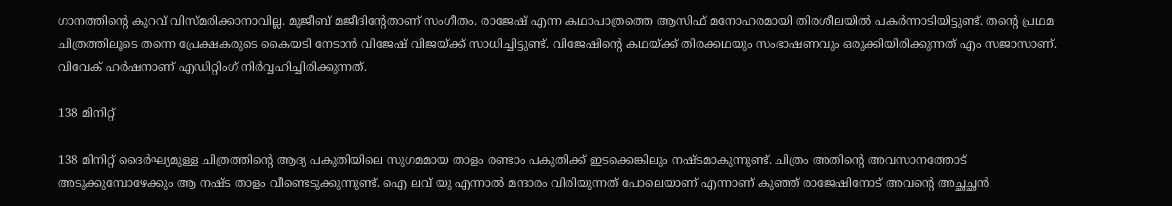ഗാനത്തിന്റെ കുറവ് വിസ്മരിക്കാനാവില്ല. മുജീബ് മജീദിന്റേതാണ് സംഗീതം. രാജേഷ് എന്ന കഥാപാത്രത്തെ ആസിഫ് മനോഹരമായി തിരശീലയില്‍ പകര്‍ന്നാടിയിട്ടുണ്ട്. തന്റെ പ്രഥമ ചിത്രത്തിലൂടെ തന്നെ പ്രേക്ഷകരുടെ കൈയടി നേടാന്‍ വിജേഷ് വിജയ്ക്ക് സാധിച്ചിട്ടുണ്ട്. വിജേഷിന്റെ കഥയ്ക്ക് തിരക്കഥയും സംഭാഷണവും ഒരുക്കിയിരിക്കുന്നത് എം സജാസാണ്. വിവേക് ഹര്‍ഷനാണ് എഡിറ്റിംഗ് നിര്‍വ്വഹിച്ചിരിക്കുന്നത്.

138 മിനിറ്റ്

138 മിനിറ്റ് ദൈര്‍ഘ്യമുള്ള ചിത്രത്തിന്റെ ആദ്യ പകുതിയിലെ സുഗമമായ താളം രണ്ടാം പകുതിക്ക് ഇടക്കെങ്കിലും നഷ്ടമാകുന്നുണ്ട്. ചിത്രം അതിന്റെ അവസാനത്തോട് അടുക്കുമ്പോഴേക്കും ആ നഷ്ട താളം വീണ്ടെടുക്കുന്നുണ്ട്. ഐ ലവ് യു എന്നാല്‍ മന്ദാരം വിരിയുന്നത് പോലെയാണ് എന്നാണ് കുഞ്ഞ് രാജേഷിനോട് അവന്റെ അച്ഛച്ഛന്‍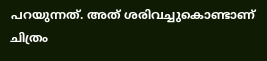പറയുന്നത്. അത് ശരിവച്ചുകൊണ്ടാണ് ചിത്രം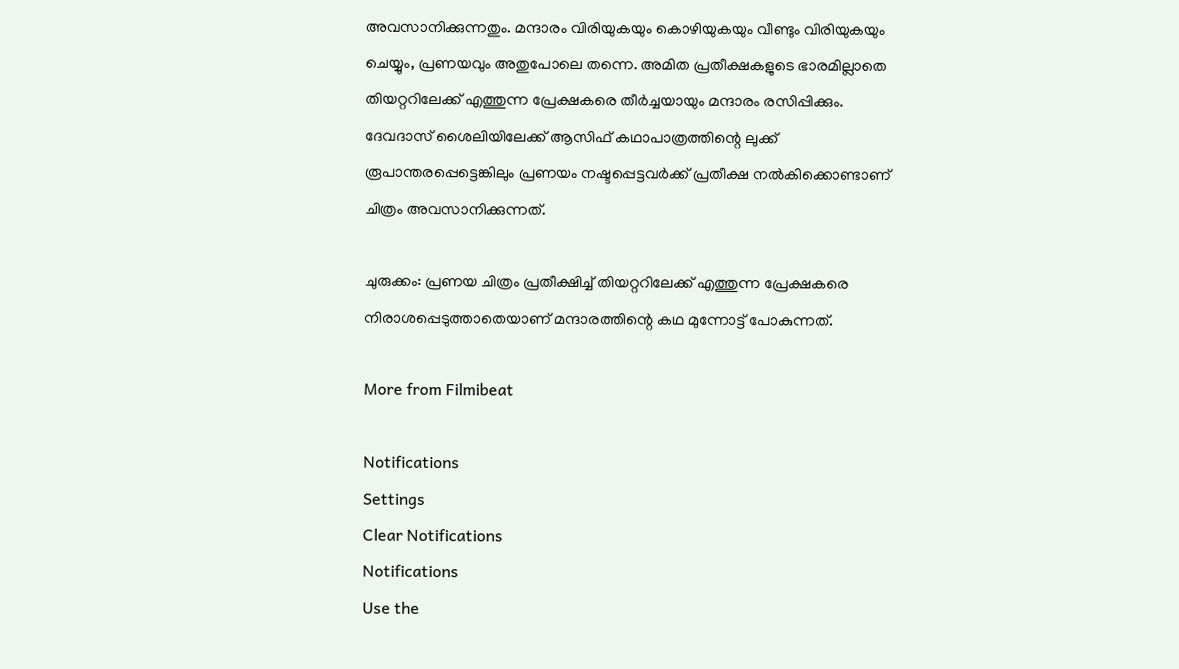അവസാനിക്കുന്നതും. മന്ദാരം വിരിയുകയും കൊഴിയുകയും വീണ്ടും വിരിയുകയും ചെയ്യും, പ്രണയവും അതുപോലെ തന്നെ. അമിത പ്രതീക്ഷകളുടെ ഭാരമില്ലാതെ തിയറ്ററിലേക്ക് എത്തുന്ന പ്രേക്ഷകരെ തീര്‍ച്ചയായും മന്ദാരം രസിപ്പിക്കും. ദേവദാസ് ശൈലിയിലേക്ക് ആസിഫ് കഥാപാത്രത്തിന്റെ ലുക്ക് രൂപാന്തരപ്പെട്ടെങ്കിലും പ്രണയം നഷ്ടപ്പെട്ടവര്‍ക്ക് പ്രതീക്ഷ നല്‍കിക്കൊണ്ടാണ് ചിത്രം അവസാനിക്കുന്നത്.

ചുരുക്കം: പ്രണയ ചിത്രം പ്രതീക്ഷിച്ച് തിയറ്ററിലേക്ക് എത്തുന്ന പ്രേക്ഷകരെ നിരാശപ്പെടുത്താതെയാണ് മന്ദാരത്തിന്റെ കഥ മുന്നോട്ട് പോകുന്നത്.

More from Filmibeat

Notifications
Settings
Clear Notifications
Notifications
Use the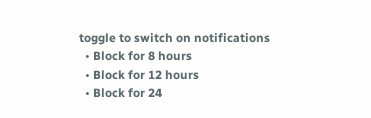toggle to switch on notifications
  • Block for 8 hours
  • Block for 12 hours
  • Block for 24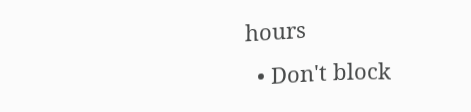hours
  • Don't block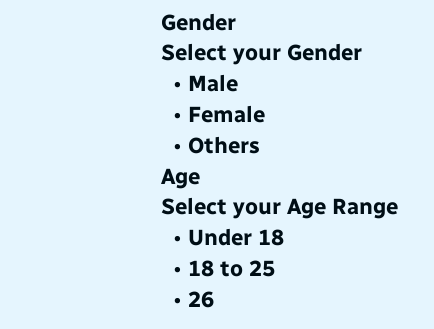Gender
Select your Gender
  • Male
  • Female
  • Others
Age
Select your Age Range
  • Under 18
  • 18 to 25
  • 26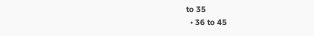to 35
  • 36 to 45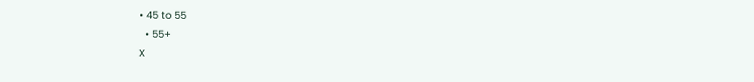• 45 to 55
  • 55+
X